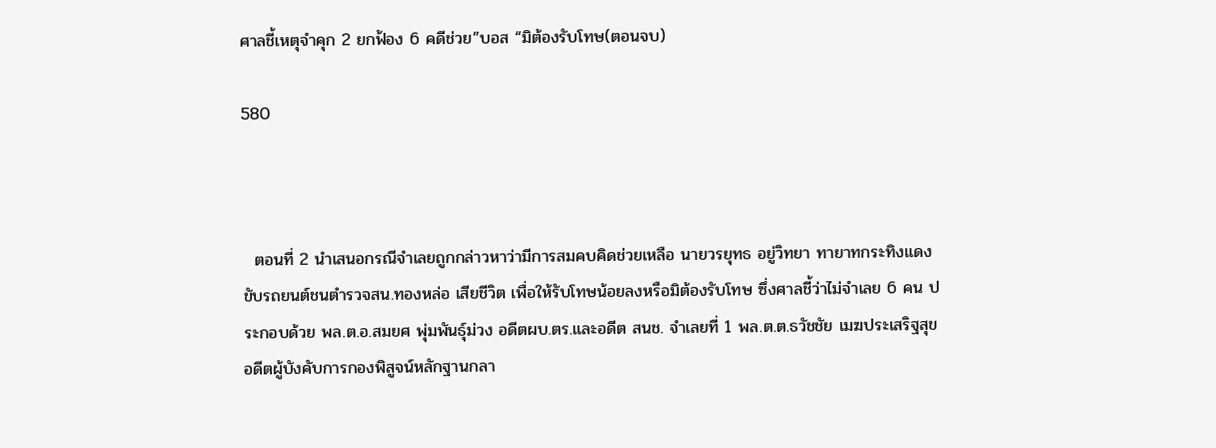ศาลชี้เหตุจำคุก 2 ยกฟ้อง 6 คดีช่วย”บอส “มิต้องรับโทษ(ตอนจบ)

580



  ตอนที่ 2 นำเสนอกรณีจำเลยถูกกล่าวหาว่ามีการสมคบคิดช่วยเหลือ นายวรยุทธ อยู่วิทยา ทายาทกระทิงแดงขับรถยนต์ชนตำรวจสน.ทองหล่อ เสียชีวิต เพื่อให้รับโทษน้อยลงหรือมิต้องรับโทษ ซึ่งศาลชี้ว่าไม่จำเลย 6 คน ประกอบด้วย พล.ต.อ.สมยศ พุ่มพันธุ์ม่วง อดีตผบ.ตร.และอดีต สนช. จำเลยที่ 1 พล.ต.ต.ธวัชชัย เมฆประเสริฐสุข อดีตผู้บังคับการกองพิสูจน์หลักฐานกลา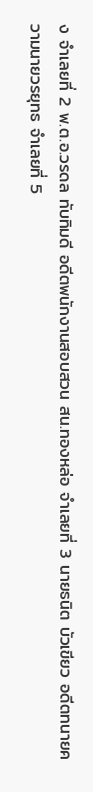ง จำเลยที่ 2 พ.ต.อ.วรดล ทับทิมดี อดีตพนักงานสอบสวน สน.ทองหล่อ จำเลยที่ 3 นายธนิต บัวเขียว อดีตทนายความนายวรยุทธ จำเลยที่ 5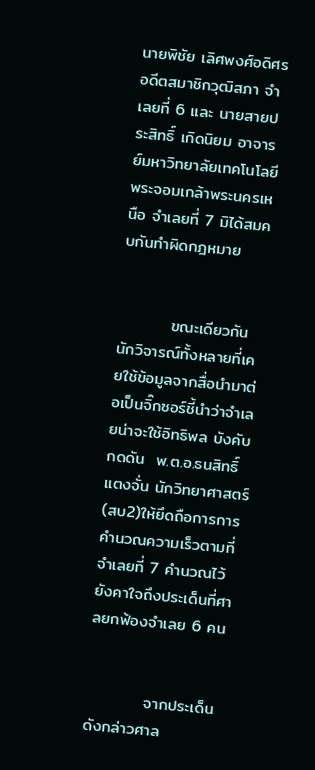นายพิชัย เลิศพงศ์อดิศร อดีตสมาชิกวุฒิสภา จำเลยที่ 6 และ นายสายประสิทธิ์ เกิดนิยม อาจารย์มหาวิทยาลัยเทคโนโลยีพระจอมเกล้าพระนครเหนือ จำเลยที่ 7 มิได้สมคบกันทำผิดกฎหมาย


         ขณะเดียวกันนักวิจารณ์ทั้งหลายที่เคยใช้ข้อมูลจากสื่อนำมาต่อเป็นจิ๊กซอร์ชี้นำว่าจำเลยน่าจะใช้อิทธิพล บังคับ กดดัน  พ.ต.อ.ธนสิทธิ์ แตงจั่น นักวิทยาศาสตร์(สบ2)ให้ยึดถือการการคำนวณความเร็วตามที่จำเลยที่ 7 คำนวณไว้ ยังคาใจถึงประเด็นที่ศาลยกฟ้องจำเลย 6 คน


          จากประเด็นดังกล่าวศาล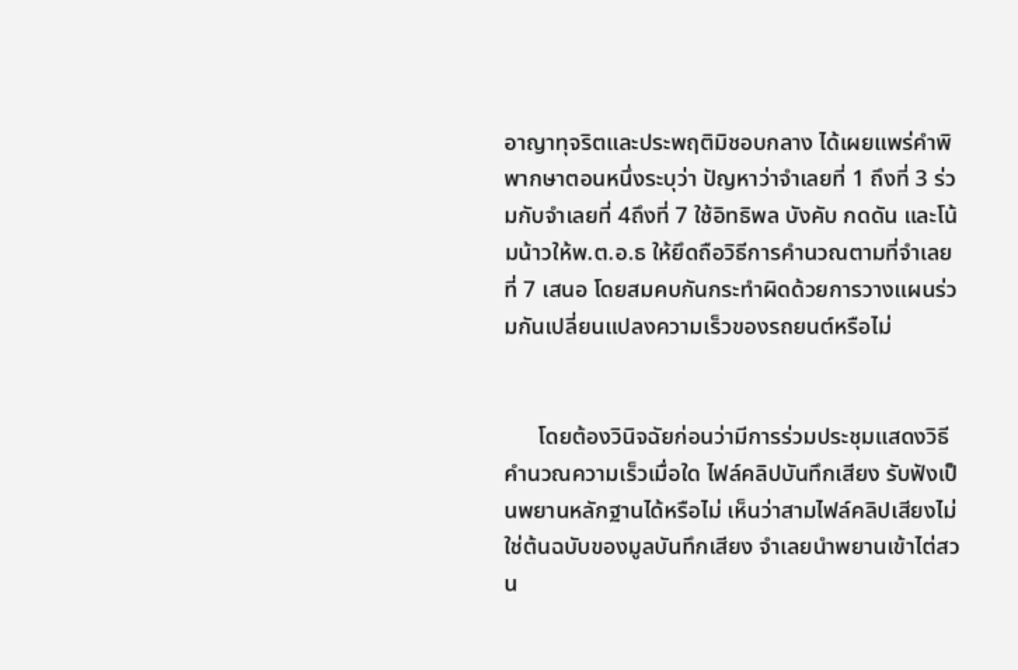อาญาทุจริตและประพฤติมิชอบกลาง ได้เผยแพร่คำพิพากษาตอนหนึ่งระบุว่า ปัญหาว่าจำเลยที่ 1 ถึงที่ 3 ร่วมกับจำเลยที่ 4ถึงที่ 7 ใช้อิทธิพล บังคับ กดดัน และโน้มน้าวให้พ.ต.อ.ธ ให้ยึดถือวิธีการคำนวณตามที่จำเลยที่ 7 เสนอ โดยสมคบกันกระทำผิดด้วยการวางแผนร่วมกันเปลี่ยนแปลงความเร็วของรถยนต์หรือไม่


      โดยต้องวินิจฉัยก่อนว่ามีการร่วมประชุมแสดงวิธีคำนวณความเร็วเมื่อใด ไฟล์คลิปบันทึกเสียง รับฟังเป็นพยานหลักฐานได้หรือไม่ เห็นว่าสามไฟล์คลิปเสียงไม่ใช่ต้นฉบับของมูลบันทึกเสียง จำเลยนำพยานเข้าไต่สวน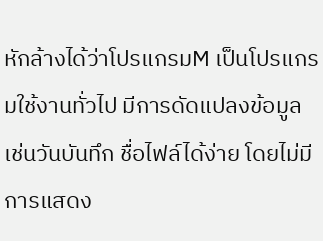หักล้างได้ว่าโปรแกรมM เป็นโปรแกรมใช้งานทั่วไป มีการดัดแปลงข้อมูลเช่นวันบันทึก ชื่อไฟล์ได้ง่าย โดยไม่มีการแสดง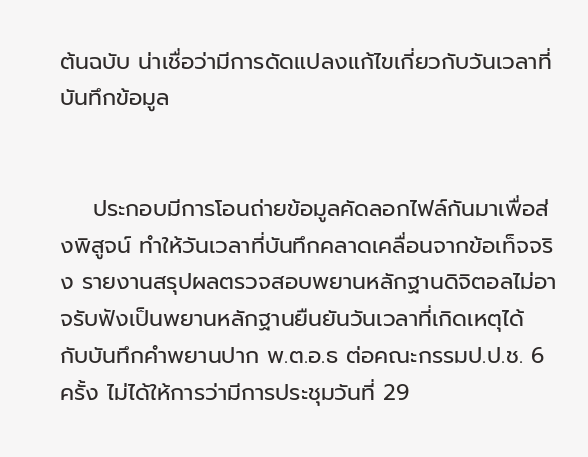ต้นฉบับ น่าเชื่อว่ามีการดัดแปลงแก้ไขเกี่ยวกับวันเวลาที่บันทึกข้อมูล


    ประกอบมีการโอนถ่ายข้อมูลคัดลอกไฟล์กันมาเพื่อส่งพิสูจน์ ทำให้วันเวลาที่บันทึกคลาดเคลื่อนจากข้อเท็จจริง รายงานสรุปผลตรวจสอบพยานหลักฐานดิจิตอลไม่อาจรับฟังเป็นพยานหลักฐานยืนยันวันเวลาที่เกิดเหตุได้ กับบันทึกคำพยานปาก พ.ต.อ.ธ ต่อคณะกรรมป.ป.ช. 6 ครั้ง ไม่ได้ให้การว่ามีการประชุมวันที่ 29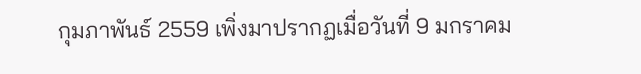กุมภาพันธ์ 2559 เพิ่งมาปรากฏเมื่อวันที่ 9 มกราคม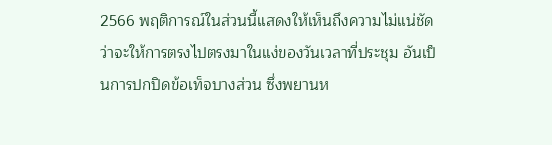2566 พฤติการณ์ในส่วนนี้แสดงให้เห็นถึงความไม่แน่ชัดว่าจะให้การตรงไปตรงมาในแง่ของวันเวลาที่ประชุม อันเป็นการปกปิดข้อเท็จบางส่วน ซึ่งพยานห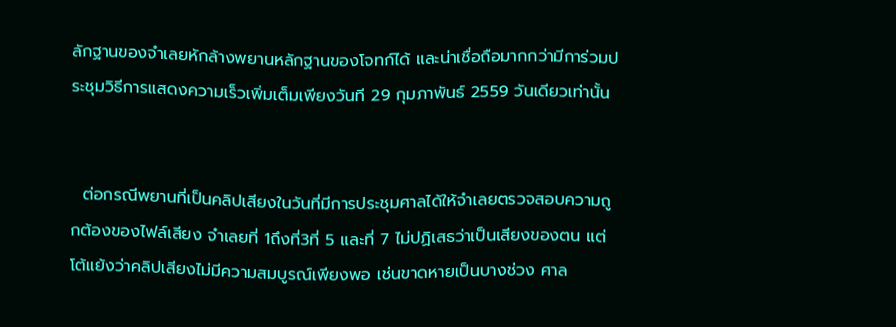ลักฐานของจำเลยหักล้างพยานหลักฐานของโจทก์ได้ และน่าเชื่อถือมากกว่ามีการ่วมประชุมวิธีการแสดงความเร็วเพิ่มเต็มเพียงวันที 29 กุมภาพันธ์ 2559 วันเดียวเท่านั้น


  ต่อกรณีพยานที่เป็นคลิปเสียงในวันที่มีการประชุมศาลได้ให้จำเลยตรวจสอบความถูกต้องของไฟล์เสียง จำเลยที่ 1ถึงที่3ที่ 5 และที่ 7 ไม่ปฏิเสธว่าเป็นเสียงของตน แต่โต้แย้งว่าคลิปเสียงไม่มีความสมบูรณ์เพียงพอ เช่นขาดหายเป็นบางช่วง ศาล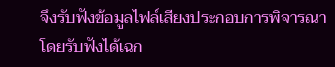จึงรับฟังข้อมูลไฟล์เสียงประกอบการพิจารณา โดยรับฟังได้เฉก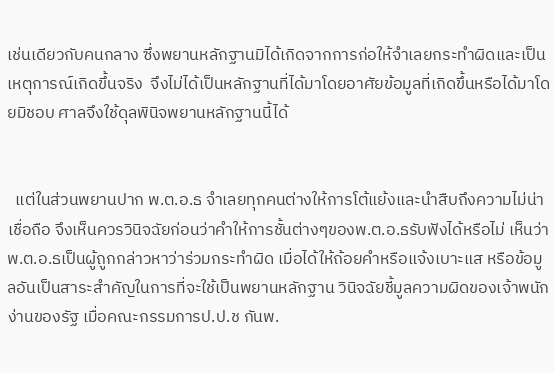เช่นเดียวกับคนกลาง ซึ่งพยานหลักฐานมิได้เกิดจากการก่อให้จำเลยกระทำผิดและเป็นเหตุการณ์เกิดขึ้นจริง  จึงไม่ได้เป็นหลักฐานที่ได้มาโดยอาศัยข้อมูลที่เกิดขึ้นหรือได้มาโดยมิชอบ ศาลจึงใช้ดุลพินิจพยานหลักฐานนี้ได้


  แต่ในส่วนพยานปาก พ.ต.อ.ธ จำเลยทุกคนต่างให้การโต้แย้งและนำสืบถึงความไม่น่าเชื่อถือ จึงเห็นควรวินิจฉัยก่อนว่าคำให้การชั้นต่างๆของพ.ต.อ.ธรับฟังได้หรือไม่ เห็นว่าพ.ต.อ.ธเป็นผู้ถูกกล่าวหาว่าร่วมกระทำผิด เมื่อได้ให้ถ้อยคำหรือแจ้งเบาะแส หรือข้อมูลอันเป็นสาระสำคัญในการที่จะใช้เป็นพยานหลักฐาน วินิจฉัยชี้มูลความผิดของเจ้าพนักง่านของรัฐ เมื่อคณะกรรมการป.ป.ช กันพ.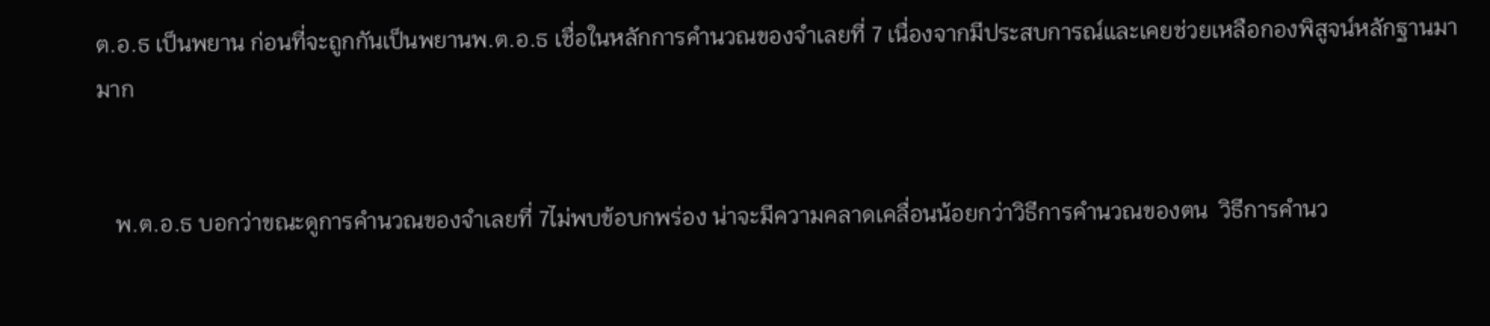ต.อ.ธ เป็นพยาน ก่อนที่จะถูกกันเป็นพยานพ.ต.อ.ธ เชื่อในหลักการคำนวณของจำเลยที่ 7 เนื่องจากมีประสบการณ์และเคยช่วยเหลือกองพิสูจน์หลักฐานมามาก


   พ.ต.อ.ธ บอกว่าขณะดูการคำนวณของจำเลยที่ 7ไม่พบข้อบกพร่อง น่าจะมีความคลาดเคลื่อนน้อยกว่าวิธีการคำนวณของตน  วิธีการคำนว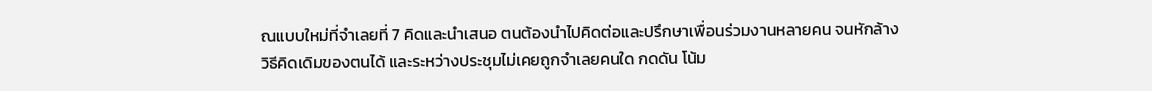ณแบบใหม่ที่จำเลยที่ 7 คิดและนำเสนอ ตนต้องนำไปคิดต่อและปรึกษาเพื่อนร่วมงานหลายคน จนหักล้างวิธีคิดเดิมของตนได้ และระหว่างประชุมไม่เคยถูกจำเลยคนใด กดดัน โน้ม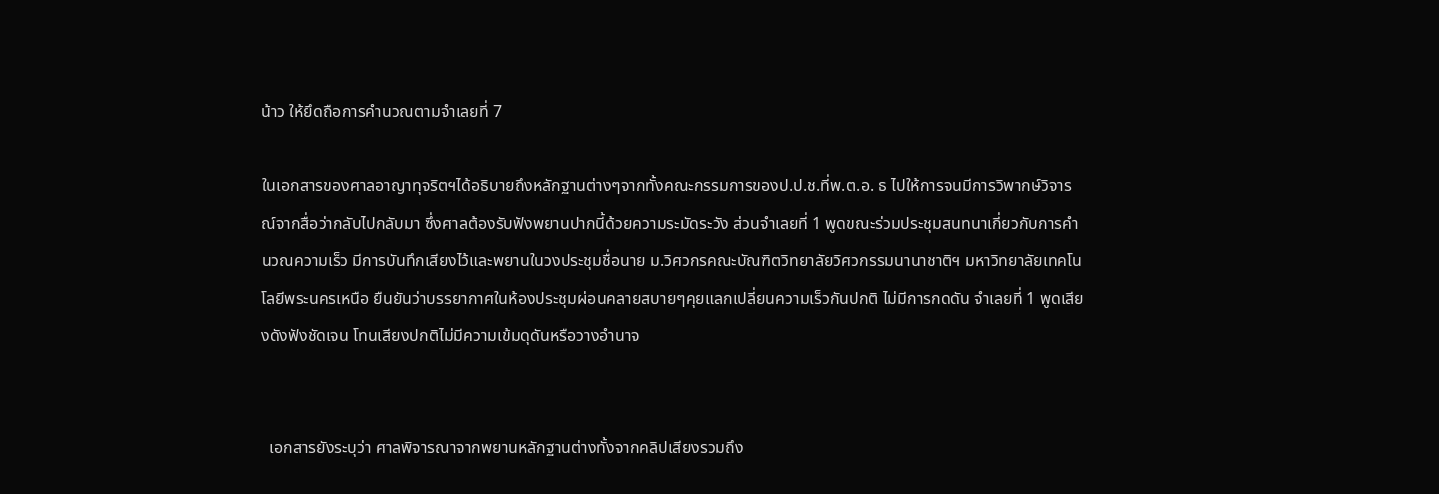น้าว ให้ยึดถือการคำนวณตามจำเลยที่ 7

ในเอกสารของศาลอาญาทุจริตฯได้อธิบายถึงหลักฐานต่างๆจากทั้งคณะกรรมการของป.ป.ช.ที่พ.ต.อ. ธ ไปให้การจนมีการวิพากษ์วิจารณ์จากสื่อว่ากลับไปกลับมา ซึ่งศาลต้องรับฟังพยานปากนี้ด้วยความระมัดระวัง ส่วนจำเลยที่ 1 พูดขณะร่วมประชุมสนทนาเกี่ยวกับการคำนวณความเร็ว มีการบันทึกเสียงไว้และพยานในวงประชุมชื่อนาย ม.วิศวกรคณะบัณฑิตวิทยาลัยวิศวกรรมนานาชาติฯ มหาวิทยาลัยเทคโนโลยีพระนครเหนือ ยืนยันว่าบรรยากาศในห้องประชุมผ่อนคลายสบายๆคุยแลกเปลี่ยนความเร็วกันปกติ ไม่มีการกดดัน จำเลยที่ 1 พูดเสียงดังฟังชัดเจน โทนเสียงปกติไม่มีความเข้มดุดันหรือวางอำนาจ


  เอกสารยังระบุว่า ศาลพิจารณาจากพยานหลักฐานต่างทั้งจากคลิปเสียงรวมถึง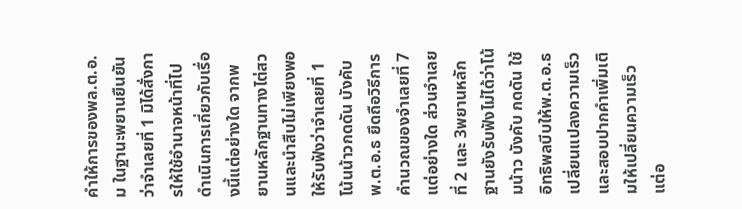คำให้การของพล.ต.อ.ม ในฐานะพยานยืนยันว่าจำเลยที่ 1 มิได้สั่งการให้ใช้อำนาจหน้าที่ไปดำเนินการเกี่ยวกับเรื่องนี้แต่อย่างใด จากพยานหลักฐานทางไต่สวนและนำสืบไม่เพียงพอให้รับฟังว่าจำเลยที่ 1 โน้นน้าวกดดัน บังคับพ.ต.อ.ธ ยึดถือวิธีการคำนวณของจำเลยที่ 7 แต่อย่างใด ส่วนจำเลยที่ 2 และ 3พยานหลักฐานยังรับฟังไม่ได้ว่าโน้มน้าว บังคับ กดดัน ใช้อิทธิพลบีบให้พ.ต.อ.ธเปลี่ยนแปลงความเร็วและสอบปากคำเพิ่มเติมให้เปลี่ยนความเร็วแต่อ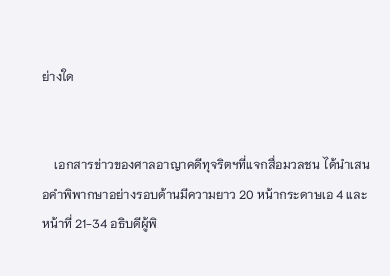ย่างใด


    เอกสารข่าวของศาลอาญาคดีทุจริตฯที่แจกสื่อมวลชน ได้นำเสนอคำพิพากษาอย่างรอบด้านมีความยาว 20 หน้ากระดาษเอ 4 และหน้าที่ 21-34 อธิบดีผู้พิ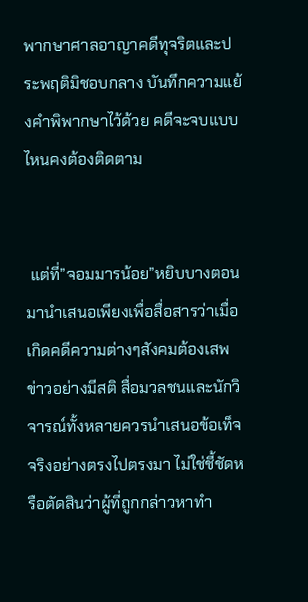พากษาศาลอาญาคดีทุจริตและประพฤติมิชอบกลาง บันทึกความแย้งคำพิพากษาไว้ด้วย คดีจะจบแบบไหนคงต้องติดตาม


 แต่ที่”จอมมารน้อย”หยิบบางตอนมานำเสนอเพียงเพื่อสื่อสารว่าเมื่อเกิดคดีความต่างๆสังคมต้องเสพข่าวอย่างมีสติ สื่อมวลชนและนักวิจารณ์ทั้งหลายควรนำเสนอข้อเท็จจริงอย่างตรงไปตรงมา ไม่ใช่ชี้ชัดหรือตัดสินว่าผู้ที่ถูกกล่าวหาทำ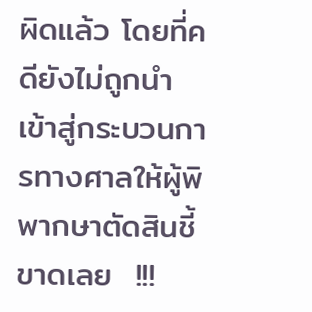ผิดแล้ว โดยที่คดียังไม่ถูกนำเข้าสู่กระบวนการทางศาลให้ผู้พิพากษาตัดสินชี้ขาดเลย  !!!